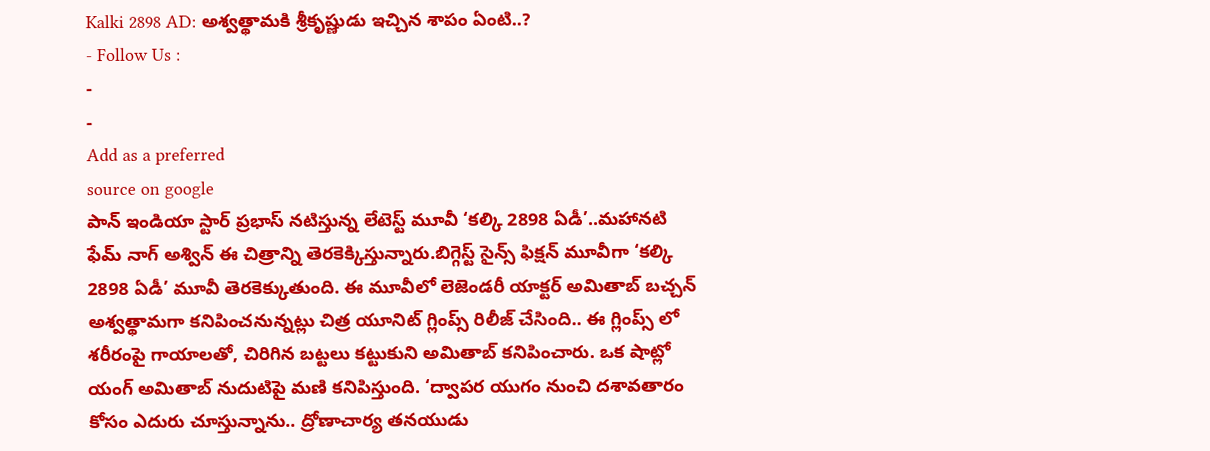Kalki 2898 AD: అశ్వత్థామకి శ్రీకృష్ణుడు ఇచ్చిన శాపం ఏంటి..?
- Follow Us :
-
-
Add as a preferred
source on google
పాన్ ఇండియా స్టార్ ప్రభాస్ నటిస్తున్న లేటెస్ట్ మూవీ ‘కల్కి 2898 ఏడీ’..మహానటి ఫేమ్ నాగ్ అశ్విన్ ఈ చిత్రాన్ని తెరకెక్కిస్తున్నారు.బిగ్గెస్ట్ సైన్స్ ఫిక్షన్ మూవీగా ‘కల్కి 2898 ఏడీ’ మూవీ తెరకెక్కుతుంది. ఈ మూవీలో లెజెండరీ యాక్టర్ అమితాబ్ బచ్చన్ అశ్వత్థామగా కనిపించనున్నట్లు చిత్ర యూనిట్ గ్లింప్స్ రిలీజ్ చేసింది.. ఈ గ్లింప్స్ లో శరీరంపై గాయాలతో, చిరిగిన బట్టలు కట్టుకుని అమితాబ్ కనిపించారు. ఒక షాట్లో యంగ్ అమితాబ్ నుదుటిపై మణి కనిపిస్తుంది. ‘ద్వాపర యుగం నుంచి దశావతారం కోసం ఎదురు చూస్తున్నాను.. ద్రోణాచార్య తనయుడు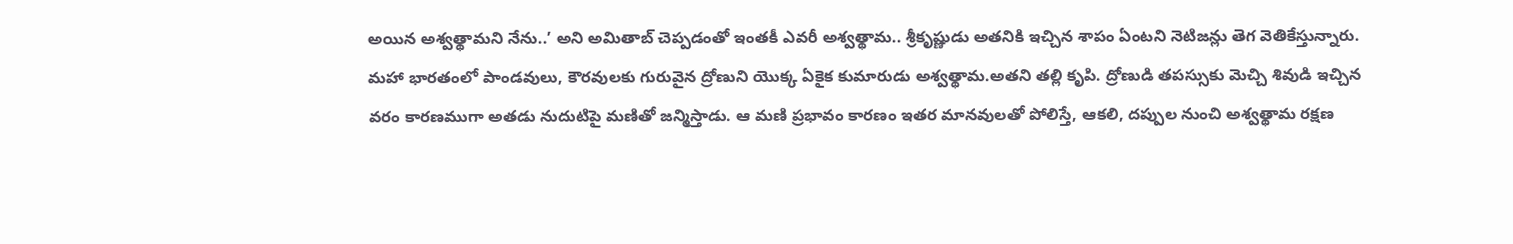అయిన అశ్వత్థామని నేను..’ అని అమితాబ్ చెప్పడంతో ఇంతకీ ఎవరీ అశ్వత్థామ.. శ్రీకృష్ణుడు అతనికి ఇచ్చిన శాపం ఏంటని నెటిజన్లు తెగ వెతికేస్తున్నారు. మహా భారతంలో పాండవులు, కౌరవులకు గురువైన ద్రోణుని యొక్క ఏకైక కుమారుడు అశ్వత్థామ.అతని తల్లి కృపి. ద్రోణుడి తపస్సుకు మెచ్చి శివుడి ఇచ్చిన వరం కారణముగా అతడు నుదుటిపై మణితో జన్మిస్తాడు. ఆ మణి ప్రభావం కారణం ఇతర మానవులతో పోలిస్తే, ఆకలి, దప్పుల నుంచి అశ్వత్థామ రక్షణ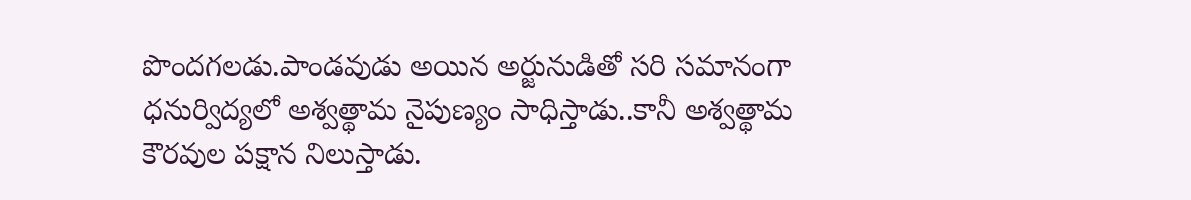పొందగలడు.పాండవుడు అయిన అర్జునుడితో సరి సమానంగా ధనుర్విద్యలో అశ్వత్థామ నైపుణ్యం సాధిస్తాడు..కానీ అశ్వత్థామ కౌరవుల పక్షాన నిలుస్తాడు.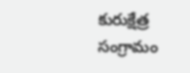కురుక్షేత్ర సంగ్రామం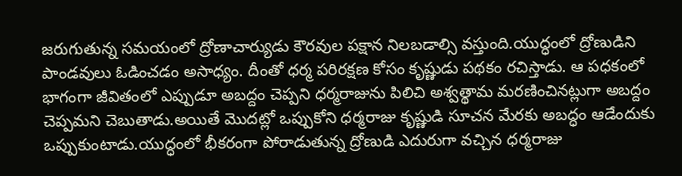జరుగుతున్న సమయంలో ద్రోణాచార్యుడు కౌరవుల పక్షాన నిలబడాల్సి వస్తుంది.యుద్ధంలో ద్రోణుడిని పాండవులు ఓడించడం అసాధ్యం. దీంతో ధర్మ పరిరక్షణ కోసం కృష్ణుడు పథకం రచిస్తాడు. ఆ పధకంలో భాగంగా జీవితంలో ఎప్పుడూ అబద్దం చెప్పని ధర్మరాజును పిలిచి అశ్వత్థామ మరణించినట్లుగా అబద్దం చెప్పమని చెబుతాడు.అయితే మొదట్లో ఒప్పుకోని ధర్మరాజు కృష్ణుడి సూచన మేరకు అబద్ధం ఆడేందుకు ఒప్పుకుంటాడు.యుద్ధంలో భీకరంగా పోరాడుతున్న ద్రోణుడి ఎదురుగా వచ్చిన ధర్మరాజు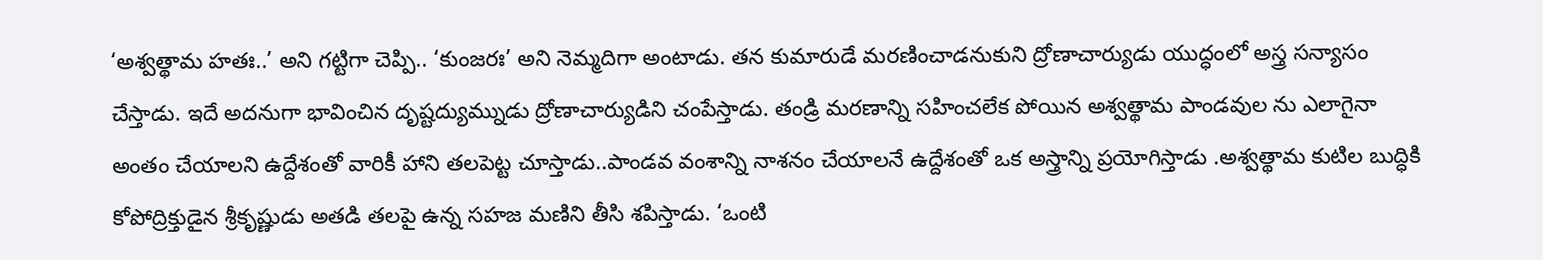‘అశ్వత్థామ హతః..’ అని గట్టిగా చెప్పి.. ‘కుంజరః’ అని నెమ్మదిగా అంటాడు. తన కుమారుడే మరణించాడనుకుని ద్రోణాచార్యుడు యుద్ధంలో అస్త్ర సన్యాసం చేస్తాడు. ఇదే అదనుగా భావించిన దృష్టద్యుమ్నుడు ద్రోణాచార్యుడిని చంపేస్తాడు. తండ్రి మరణాన్ని సహించలేక పోయిన అశ్వత్థామ పాండవుల ను ఎలాగైనా అంతం చేయాలని ఉద్దేశంతో వారికీ హాని తలపెట్ట చూస్తాడు..పాండవ వంశాన్ని నాశనం చేయాలనే ఉద్దేశంతో ఒక అస్త్రాన్ని ప్రయోగిస్తాడు .అశ్వత్థామ కుటిల బుద్ధికి కోపోద్రిక్తుడైన శ్రీకృష్ణుడు అతడి తలపై ఉన్న సహజ మణిని తీసి శపిస్తాడు. ‘ఒంటి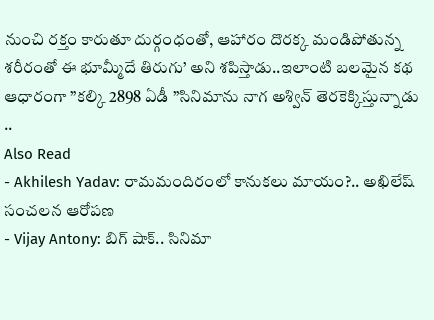నుంచి రక్తం కారుతూ దుర్గంధంతో, ఆహారం దొరక్క మండిపోతున్న శరీరంతో ఈ భూమ్మీదే తిరుగు’ అని శపిస్తాడు..ఇలాంటి బలమైన కథ ఆధారంగా ”కల్కి 2898 ఏడీ ”సినిమాను నాగ అశ్విన్ తెరకెక్కిస్తున్నాడు ..
Also Read
- Akhilesh Yadav: రామమందిరంలో కానుకలు మాయం?.. అఖిలేష్ సంచలన ఆరోపణ
- Vijay Antony: బిగ్ షాక్.. సినిమా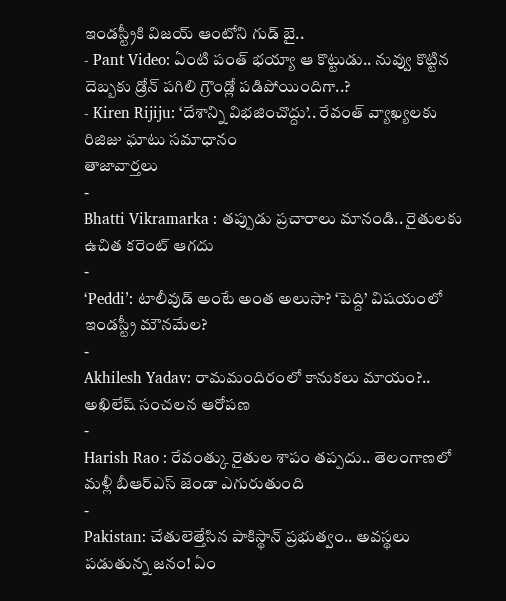ఇండస్ట్రీకి విజయ్ ఆంటోని గుడ్ బై..
- Pant Video: ఏంటి పంత్ భయ్యా ఆ కొట్టుడు.. నువ్వు కొట్టిన దెబ్బకు డ్రోన్ పగిలి గ్రౌండ్లో పడిపోయిందిగా..?
- Kiren Rijiju: ‘దేశాన్ని విభజించొద్దు’.. రేవంత్ వ్యాఖ్యలకు రిజిజు ఘాటు సమాధానం
తాజావార్తలు
-
Bhatti Vikramarka : తప్పుడు ప్రచారాలు మానండి.. రైతులకు ఉచిత కరెంట్ ఆగదు
-
‘Peddi’: టాలీవుడ్ అంటే అంత అలుసా? ‘పెద్ది’ విషయంలో ఇండస్ట్రీ మౌనమేల?
-
Akhilesh Yadav: రామమందిరంలో కానుకలు మాయం?.. అఖిలేష్ సంచలన ఆరోపణ
-
Harish Rao : రేవంత్కు రైతుల శాపం తప్పదు.. తెలంగాణలో మళ్లీ బీఆర్ఎస్ జెండా ఎగురుతుంది
-
Pakistan: చేతులెత్తేసిన పాకిస్థాన్ ప్రభుత్వం.. అవస్థలు పడుతున్న జనం! ఏం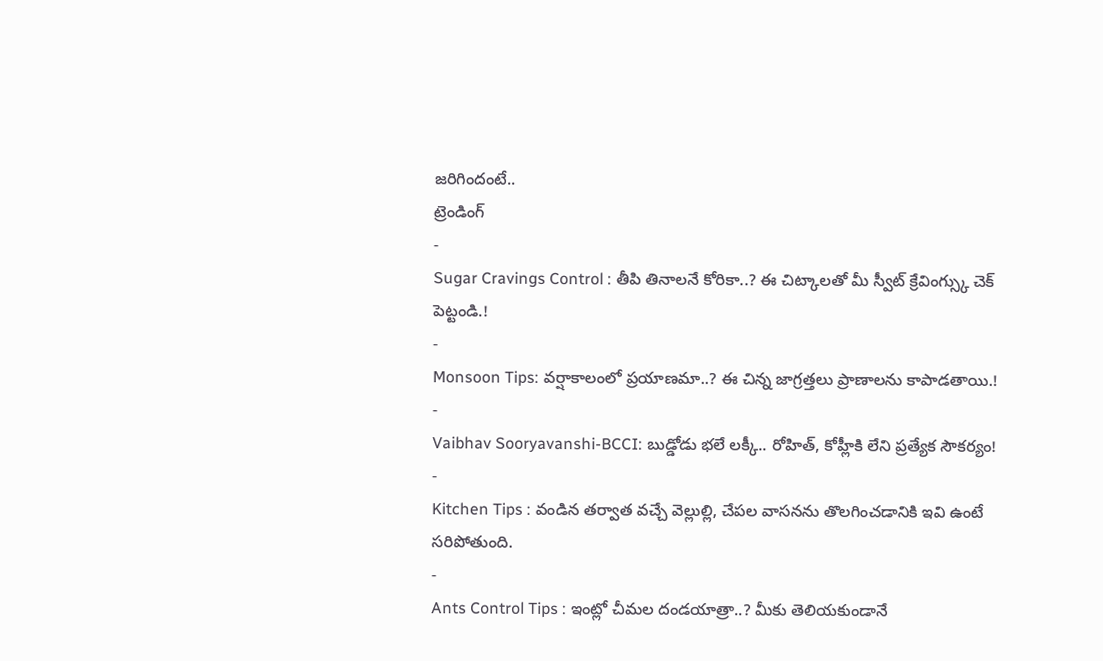జరిగిందంటే..
ట్రెండింగ్
-
Sugar Cravings Control : తీపి తినాలనే కోరికా..? ఈ చిట్కాలతో మీ స్వీట్ క్రేవింగ్స్కు చెక్ పెట్టండి.!
-
Monsoon Tips: వర్షాకాలంలో ప్రయాణమా..? ఈ చిన్న జాగ్రత్తలు ప్రాణాలను కాపాడతాయి.!
-
Vaibhav Sooryavanshi-BCCI: బుడ్డోడు భలే లక్కీ.. రోహిత్, కోహ్లీకి లేని ప్రత్యేక సౌకర్యం!
-
Kitchen Tips : వండిన తర్వాత వచ్చే వెల్లుల్లి, చేపల వాసనను తొలగించడానికి ఇవి ఉంటే సరిపోతుంది.
-
Ants Control Tips : ఇంట్లో చీమల దండయాత్రా..? మీకు తెలియకుండానే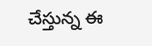చేస్తున్న ఈ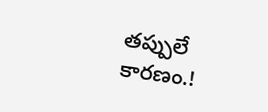తప్పులే కారణం.!